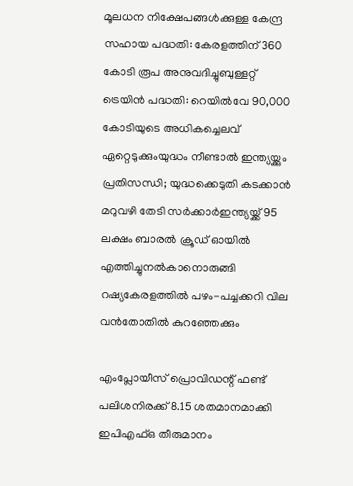മൂലധന നിക്ഷേപങ്ങള്‍ക്കുള്ള കേന്ദ്ര സഹായ പദ്ധതി: കേരളത്തിന് 360 കോടി രൂപ അനുവദിച്ചുബുള്ളറ്റ് ട്രെയിന്‍ പദ്ധതി: റെയില്‍വേ 90,000 കോടിയുടെ അധികച്ചെലവ് ഏറ്റെടുക്കുംയുദ്ധം നീണ്ടാൽ ഇന്ത്യയ്ക്കും പ്രതിസന്ധി; യുദ്ധക്കെടുതി കടക്കാൻ മറുവഴി തേടി സർക്കാർഇന്ത്യയ്ക്ക് 95 ലക്ഷം ബാരൽ ക്രൂഡ് ഓയിൽ എത്തിച്ചുനൽകാനൊരുങ്ങി റഷ്യകേരളത്തില്‍ പഴം-പച്ചക്കറി വില വന്‍തോതില്‍ കുറഞ്ഞേക്കും

എംപ്ലോയീസ് പ്രൊവിഡന്റ് ഫണ്ട് പലിശനിരക്ക് 8.15 ശതമാനമാക്കി ഇപിഎഫ്ഒ തീരുമാനം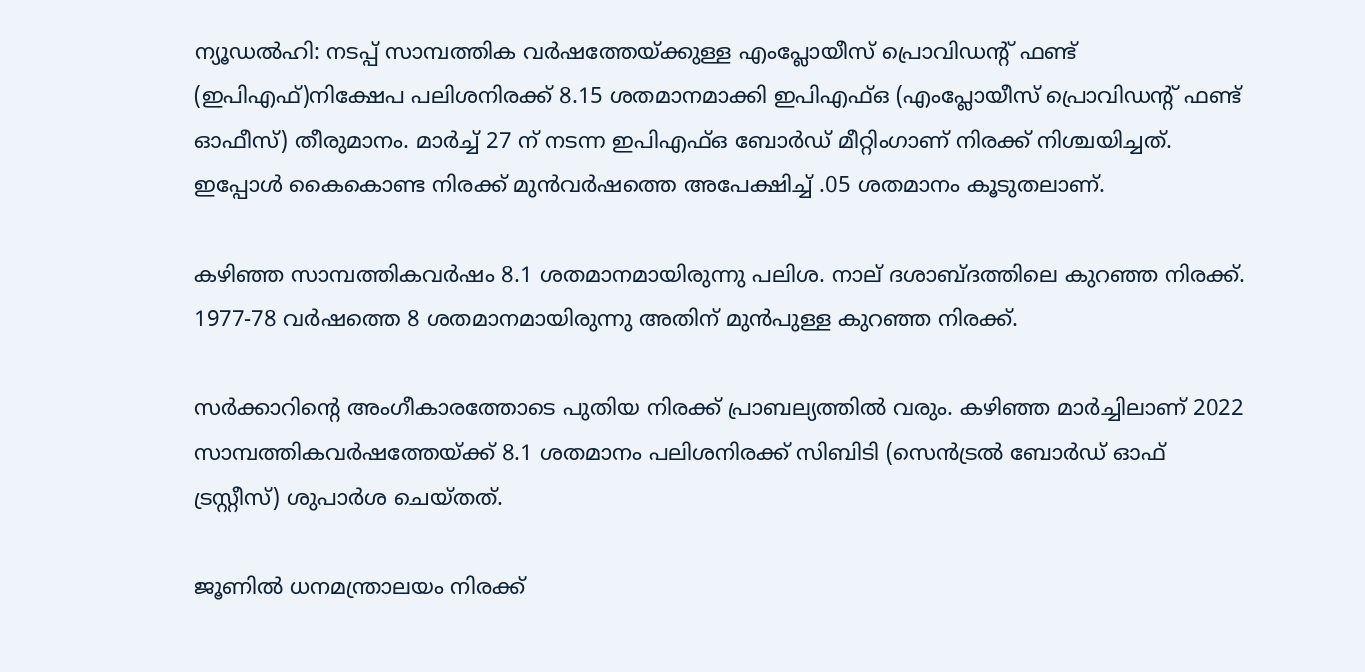ന്യൂഡല്‍ഹി: നടപ്പ് സാമ്പത്തിക വര്‍ഷത്തേയ്ക്കുള്ള എംപ്ലോയീസ് പ്രൊവിഡന്റ് ഫണ്ട് (ഇപിഎഫ്)നിക്ഷേപ പലിശനിരക്ക് 8.15 ശതമാനമാക്കി ഇപിഎഫ്ഒ (എംപ്ലോയീസ് പ്രൊവിഡന്റ് ഫണ്ട് ഓഫീസ്) തീരുമാനം. മാര്‍ച്ച് 27 ന് നടന്ന ഇപിഎഫ്ഒ ബോര്‍ഡ് മീറ്റിംഗാണ് നിരക്ക് നിശ്ചയിച്ചത്. ഇപ്പോള്‍ കൈകൊണ്ട നിരക്ക് മുന്‍വര്‍ഷത്തെ അപേക്ഷിച്ച് .05 ശതമാനം കൂടുതലാണ്.

കഴിഞ്ഞ സാമ്പത്തികവര്‍ഷം 8.1 ശതമാനമായിരുന്നു പലിശ. നാല് ദശാബ്ദത്തിലെ കുറഞ്ഞ നിരക്ക്. 1977-78 വര്‍ഷത്തെ 8 ശതമാനമായിരുന്നു അതിന് മുന്‍പുള്ള കുറഞ്ഞ നിരക്ക്.

സര്‍ക്കാറിന്റെ അംഗീകാരത്തോടെ പുതിയ നിരക്ക് പ്രാബല്യത്തില്‍ വരും. കഴിഞ്ഞ മാര്‍ച്ചിലാണ് 2022 സാമ്പത്തികവര്‍ഷത്തേയ്ക്ക് 8.1 ശതമാനം പലിശനിരക്ക് സിബിടി (സെന്‍ട്രല്‍ ബോര്‍ഡ് ഓഫ് ട്രസ്റ്റീസ്) ശുപാര്‍ശ ചെയ്തത്.

ജൂണില്‍ ധനമന്ത്രാലയം നിരക്ക്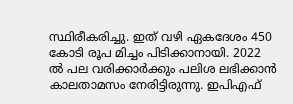സ്ഥിരീകരിച്ചു. ഇത് വഴി ഏകദേശം 450 കോടി രൂപ മിച്ചം പിടിക്കാനായി. 2022 ല്‍ പല വരിക്കാര്‍ക്കും പലിശ ലഭിക്കാന്‍ കാലതാമസം നേരിട്ടിരുന്നു. ഇപിഎഫ്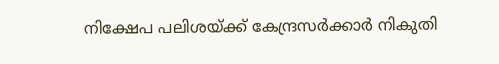നിക്ഷേപ പലിശയ്ക്ക് കേന്ദ്രസര്‍ക്കാര്‍ നികുതി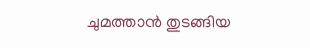ചുമത്താന്‍ തുടങ്ങിയ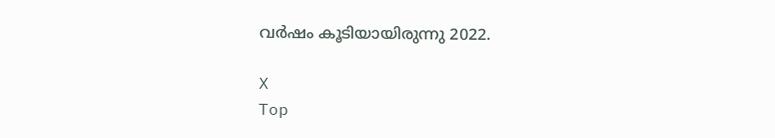വര്‍ഷം കൂടിയായിരുന്നു 2022.

X
Top